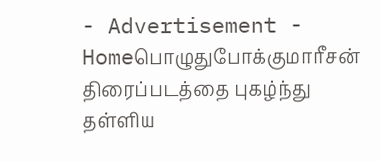- Advertisement -
Homeபொழுதுபோக்குமாரீசன் திரைப்படத்தை புகழ்ந்து தள்ளிய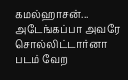கமல்ஹாசன்... அடேங்கப்பா அவரே சொல்லிட்டார்னா படம் வேற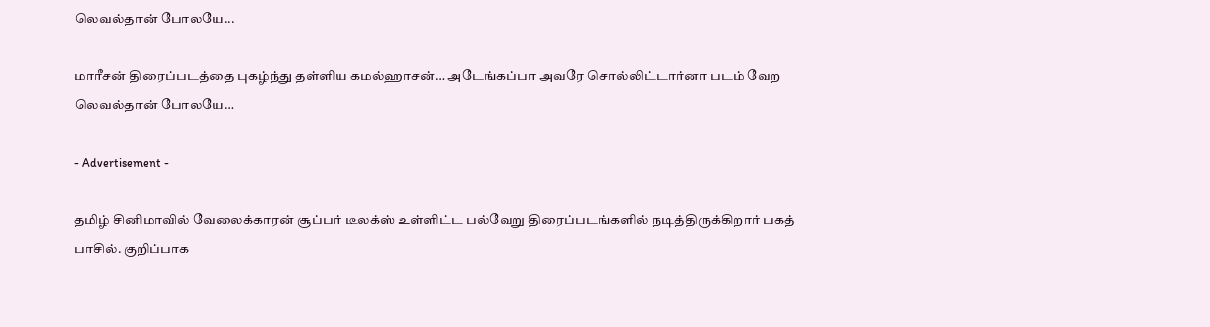லெவல்தான் போலயே...

மாரீசன் திரைப்படத்தை புகழ்ந்து தள்ளிய கமல்ஹாசன்… அடேங்கப்பா அவரே சொல்லிட்டார்னா படம் வேற லெவல்தான் போலயே…

- Advertisement -

தமிழ் சினிமாவில் வேலைக்காரன் சூப்பர் டீலக்ஸ் உள்ளிட்ட பல்வேறு திரைப்படங்களில் நடித்திருக்கிறார் பகத் பாசில். குறிப்பாக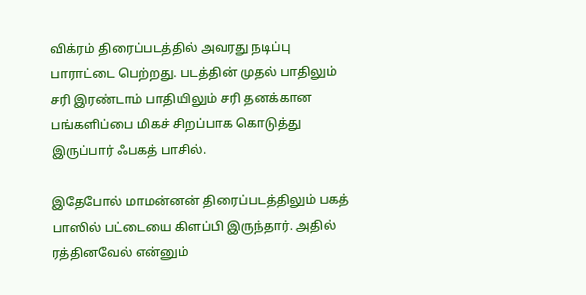விக்ரம் திரைப்படத்தில் அவரது நடிப்பு பாராட்டை பெற்றது. படத்தின் முதல் பாதிலும் சரி இரண்டாம் பாதியிலும் சரி தனக்கான பங்களிப்பை மிகச் சிறப்பாக கொடுத்து இருப்பார் ஃபகத் பாசில்.

இதேபோல் மாமன்னன் திரைப்படத்திலும் பகத் பாஸில் பட்டையை கிளப்பி இருந்தார். அதில் ரத்தினவேல் என்னும்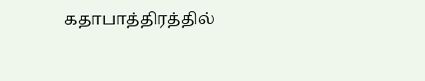கதாபாத்திரத்தில்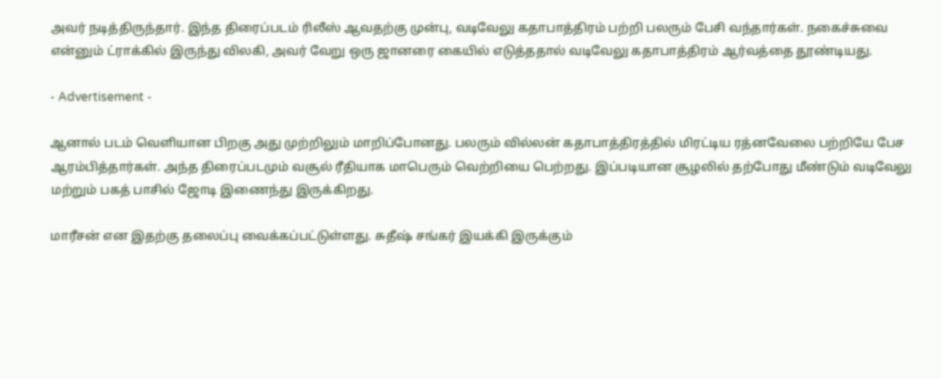அவர் நடித்திருந்தார். இந்த திரைப்படம் ரிலீஸ் ஆவதற்கு முன்பு, வடிவேலு கதாபாத்திரம் பற்றி பலரும் பேசி வந்தார்கள். நகைச்சுவை என்னும் ட்ராக்கில் இருந்து விலகி, அவர் வேறு ஒரு ஜானரை கையில் எடுத்ததால் வடிவேலு கதாபாத்திரம் ஆர்வத்தை தூண்டியது.

- Advertisement -

ஆனால் படம் வெளியான பிறகு அது முற்றிலும் மாறிப்போனது. பலரும் வில்லன் கதாபாத்திரத்தில் மிரட்டிய ரத்னவேலை பற்றியே பேச ஆரம்பித்தார்கள். அந்த திரைப்படமும் வசூல் ரீதியாக மாபெரும் வெற்றியை பெற்றது. இப்படியான சூழலில் தற்போது மீண்டும் வடிவேலு மற்றும் பகத் பாசில் ஜோடி இணைந்து இருக்கிறது.

மாரீசன் என இதற்கு தலைப்பு வைக்கப்பட்டுள்ளது. சுதீஷ் சங்கர் இயக்கி இருக்கும்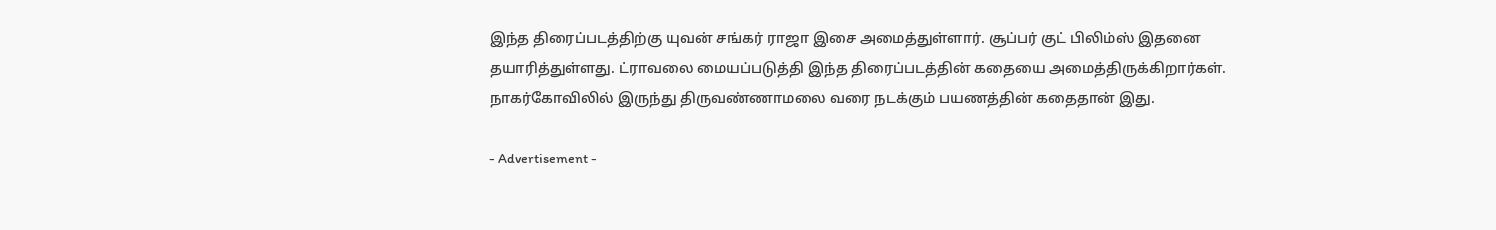இந்த திரைப்படத்திற்கு யுவன் சங்கர் ராஜா இசை அமைத்துள்ளார். சூப்பர் குட் பிலிம்ஸ் இதனை தயாரித்துள்ளது. ட்ராவலை மையப்படுத்தி இந்த திரைப்படத்தின் கதையை அமைத்திருக்கிறார்கள். நாகர்கோவிலில் இருந்து திருவண்ணாமலை வரை நடக்கும் பயணத்தின் கதைதான் இது.

- Advertisement -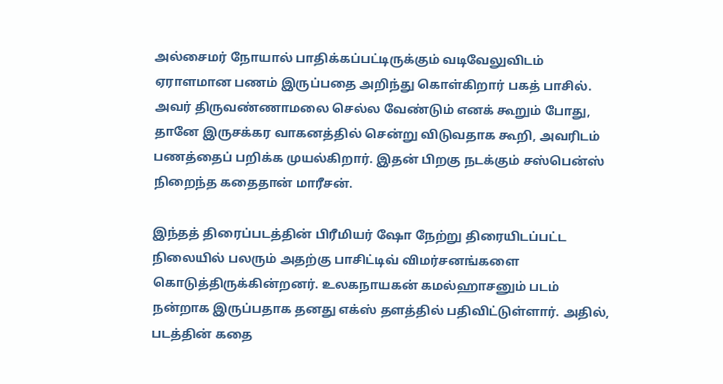அல்சைமர் நோயால் பாதிக்கப்பட்டிருக்கும் வடிவேலுவிடம் ஏராளமான பணம் இருப்பதை அறிந்து கொள்கிறார் பகத் பாசில். அவர் திருவண்ணாமலை செல்ல வேண்டும் எனக் கூறும் போது, தானே இருசக்கர வாகனத்தில் சென்று விடுவதாக கூறி, அவரிடம் பணத்தைப் பறிக்க முயல்கிறார். இதன் பிறகு நடக்கும் சஸ்பென்ஸ் நிறைந்த கதைதான் மாரீசன்.

இந்தத் திரைப்படத்தின் பிரீமியர் ஷோ நேற்று திரையிடப்பட்ட நிலையில் பலரும் அதற்கு பாசிட்டிவ் விமர்சனங்களை கொடுத்திருக்கின்றனர். உலகநாயகன் கமல்ஹாசனும் படம் நன்றாக இருப்பதாக தனது எக்ஸ் தளத்தில் பதிவிட்டுள்ளார். அதில், படத்தின் கதை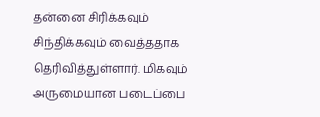தன்னை சிரிக்கவும் சிந்திக்கவும் வைத்ததாக தெரிவித்துள்ளார். மிகவும் அருமையான படைப்பை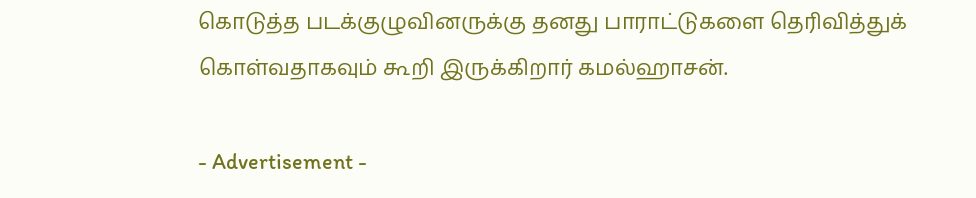கொடுத்த படக்குழுவினருக்கு தனது பாராட்டுகளை தெரிவித்துக் கொள்வதாகவும் கூறி இருக்கிறார் கமல்ஹாசன்.

- Advertisement -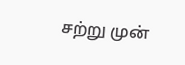சற்று முன்